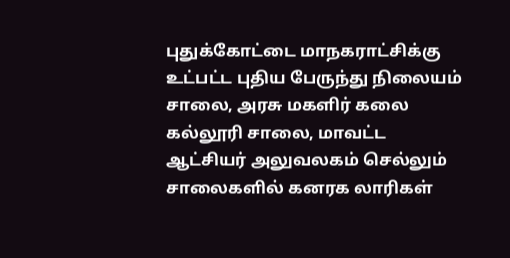புதுக்கோட்டை மாநகராட்சிக்கு உட்பட்ட புதிய பேருந்து நிலையம் சாலை, அரசு மகளிர் கலை கல்லூரி சாலை, மாவட்ட ஆட்சியர் அலுவலகம் செல்லும் சாலைகளில் கனரக லாரிகள்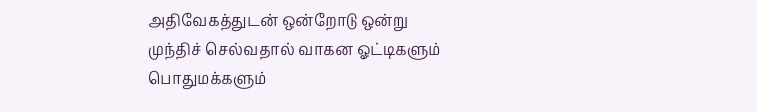அதிவேகத்துடன் ஒன்றோடு ஒன்று முந்திச் செல்வதால் வாகன ஓட்டிகளும் பொதுமக்களும்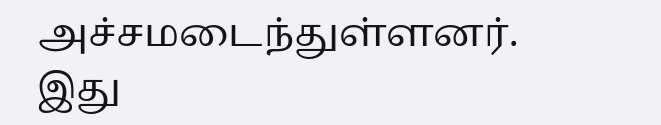அச்சமடைந்துள்ளனர். இது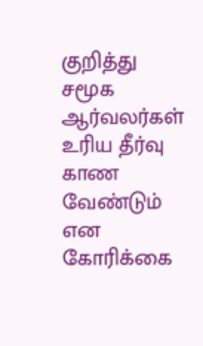குறித்து சமூக ஆர்வலர்கள் உரிய தீர்வு காண வேண்டும் என கோரிக்கை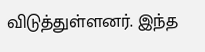விடுத்துள்ளனர். இந்த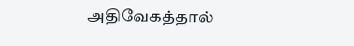அதிவேகத்தால்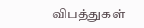விபத்துகள்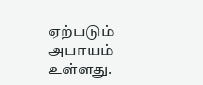ஏற்படும் அபாயம் உள்ளது.